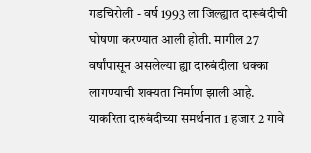गडचिरोली - वर्ष 1993 ला जिल्ह्यात दारूबंदीची घोषणा करण्यात आली होती. मागील 27 वर्षांपासून असलेल्या ह्या दारुबंदीला धक्का लागण्याची शक्यता निर्माण झाली आहे.
याकरिता दारुबंदीच्या समर्थनात 1 हजार 2 गावे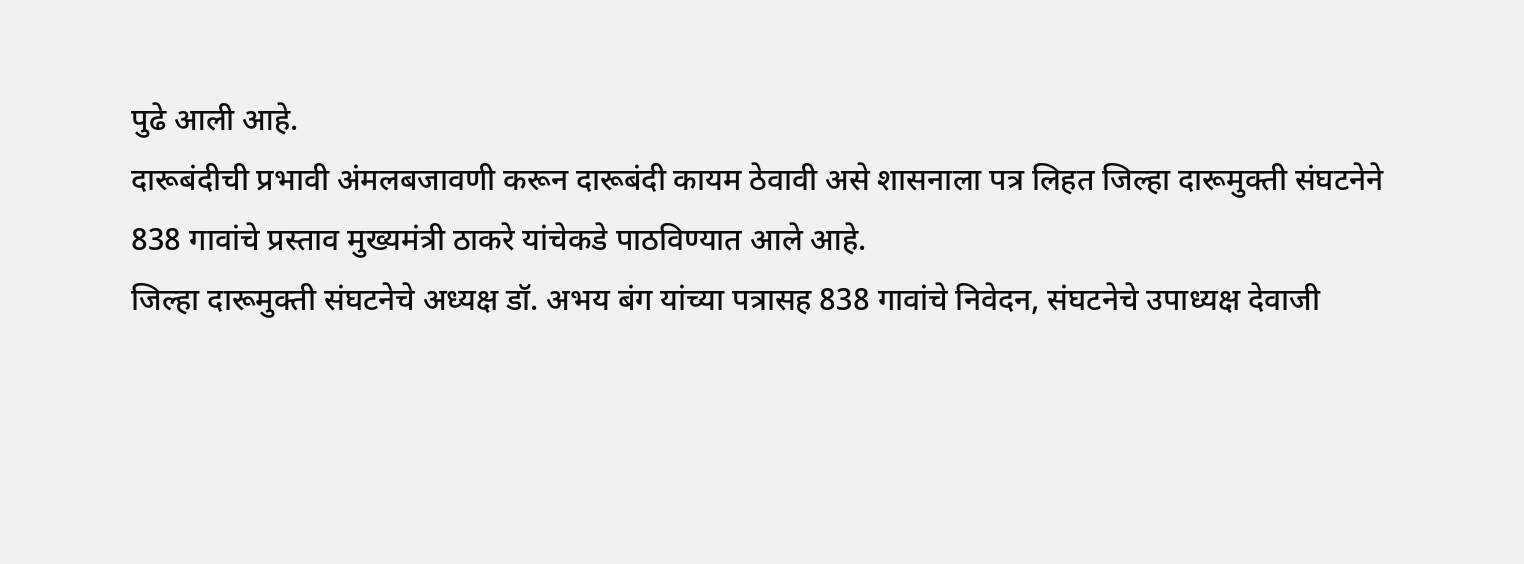पुढे आली आहे.
दारूबंदीची प्रभावी अंमलबजावणी करून दारूबंदी कायम ठेवावी असे शासनाला पत्र लिहत जिल्हा दारूमुक्ती संघटनेने 838 गावांचे प्रस्ताव मुख्यमंत्री ठाकरे यांचेकडे पाठविण्यात आले आहे.
जिल्हा दारूमुक्ती संघटनेचे अध्यक्ष डॉ. अभय बंग यांच्या पत्रासह 838 गावांचे निवेदन, संघटनेचे उपाध्यक्ष देवाजी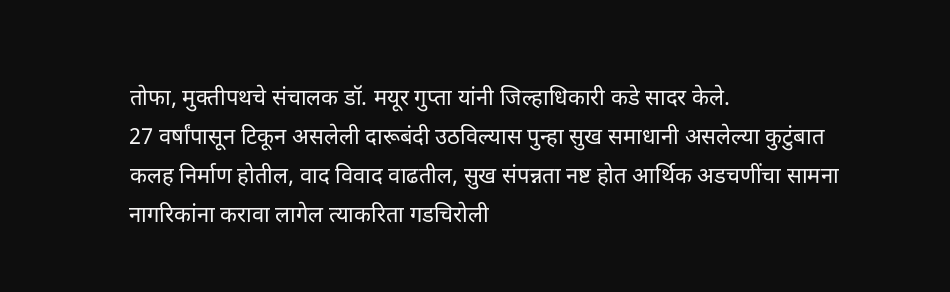तोफा, मुक्तीपथचे संचालक डॉ. मयूर गुप्ता यांनी जिल्हाधिकारी कडे सादर केले.
27 वर्षांपासून टिकून असलेली दारूबंदी उठविल्यास पुन्हा सुख समाधानी असलेल्या कुटुंबात कलह निर्माण होतील, वाद विवाद वाढतील, सुख संपन्नता नष्ट होत आर्थिक अडचणींचा सामना नागरिकांना करावा लागेल त्याकरिता गडचिरोली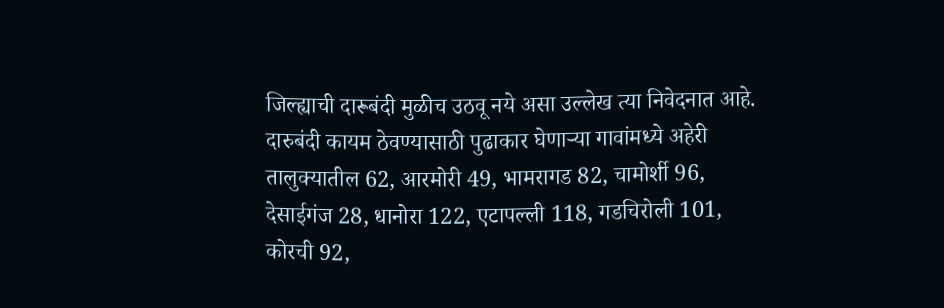जिल्ह्याची दारूबंदी मुळीच उठवू नये असा उल्लेख त्या निवेदनात आहे.
दारुबंदी कायम ठेवण्यासाठी पुढाकार घेणाऱ्या गावांमध्ये अहेरी तालुक्यातील 62, आरमोरी 49, भामरागड 82, चामोर्शी 96, देसाईगंज 28, धानोरा 122, एटापल्ली 118, गडचिरोली 101, कोरची 92,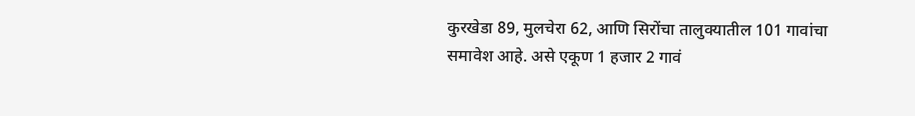कुरखेडा 89, मुलचेरा 62, आणि सिरोंचा तालुक्यातील 101 गावांचा समावेश आहे. असे एकूण 1 हजार 2 गावं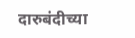दारुबंदीच्या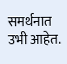समर्थनात उभी आहेत.